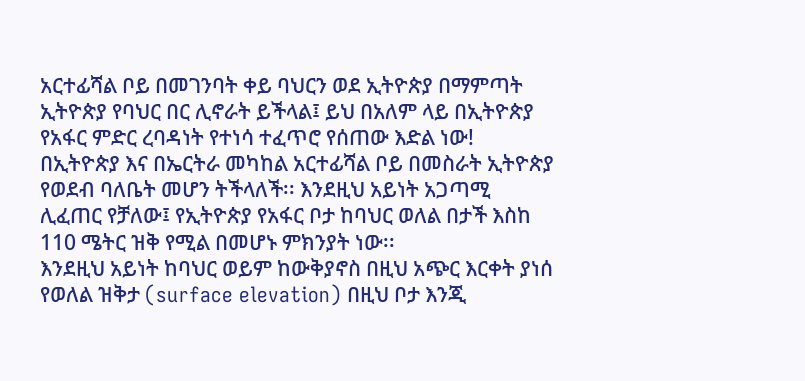አርተፊሻል ቦይ በመገንባት ቀይ ባህርን ወደ ኢትዮጵያ በማምጣት ኢትዮጵያ የባህር በር ሊኖራት ይችላል፤ ይህ በአለም ላይ በኢትዮጵያ የአፋር ምድር ረባዳነት የተነሳ ተፈጥሮ የሰጠው እድል ነው!
በኢትዮጵያ እና በኤርትራ መካከል አርተፊሻል ቦይ በመስራት ኢትዮጵያ የወደብ ባለቤት መሆን ትችላለች፡፡ እንደዚህ አይነት አጋጣሚ ሊፈጠር የቻለው፤ የኢትዮጵያ የአፋር ቦታ ከባህር ወለል በታች እስከ 110 ሜትር ዝቅ የሚል በመሆኑ ምክንያት ነው፡፡
እንደዚህ አይነት ከባህር ወይም ከውቅያኖስ በዚህ አጭር እርቀት ያነሰ የወለል ዝቅታ (surface elevation) በዚህ ቦታ እንጂ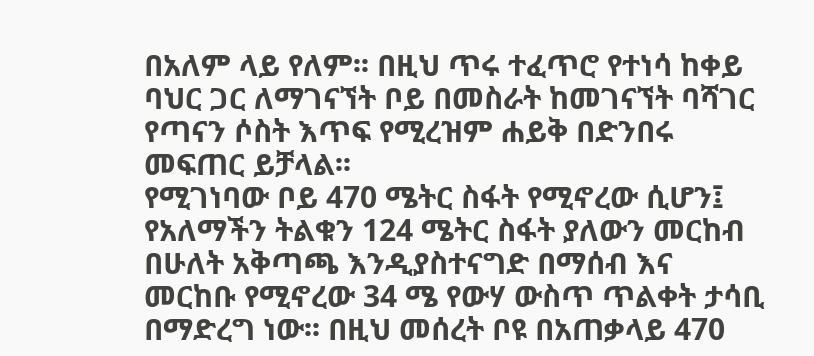በአለም ላይ የለም፡፡ በዚህ ጥሩ ተፈጥሮ የተነሳ ከቀይ ባህር ጋር ለማገናኘት ቦይ በመስራት ከመገናኘት ባሻገር የጣናን ሶስት እጥፍ የሚረዝም ሐይቅ በድንበሩ መፍጠር ይቻላል፡፡
የሚገነባው ቦይ 470 ሜትር ስፋት የሚኖረው ሲሆን፤ የአለማችን ትልቁን 124 ሜትር ስፋት ያለውን መርከብ በሁለት አቅጣጫ እንዲያስተናግድ በማሰብ እና መርከቡ የሚኖረው 34 ሜ የውሃ ውስጥ ጥልቀት ታሳቢ በማድረግ ነው፡፡ በዚህ መሰረት ቦዩ በአጠቃላይ 470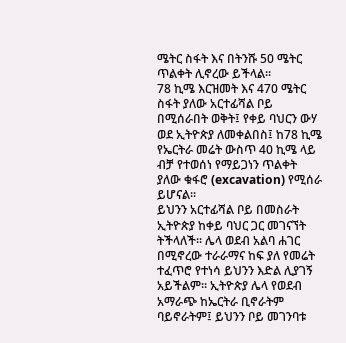ሜትር ስፋት እና በትንሹ 50 ሜትር ጥልቀት ሊኖረው ይችላል፡፡
78 ኪሜ እርዝመት እና 470 ሜትር ስፋት ያለው አርተፊሻል ቦይ በሚሰራበት ወቅት፤ የቀይ ባህርን ውሃ ወደ ኢትዮጵያ ለመቀልበስ፤ ከ78 ኪሜ የኤርትራ መሬት ውስጥ 40 ኪሜ ላይ ብቻ የተወሰነ የማይጋነን ጥልቀት ያለው ቁፋሮ (excavation) የሚሰራ ይሆናል፡፡
ይህንን አርተፊሻል ቦይ በመስራት ኢትዮጵያ ከቀይ ባህር ጋር መገናኘት ትችላለች፡፡ ሌላ ወደብ አልባ ሐገር በሚኖረው ተራራማና ከፍ ያለ የመሬት ተፈጥሮ የተነሳ ይህንን እድል ሊያገኝ አይችልም፡፡ ኢትዮጵያ ሌላ የወደብ አማራጭ ከኤርትራ ቢኖራትም ባይኖራትም፤ ይህንን ቦይ መገንባቱ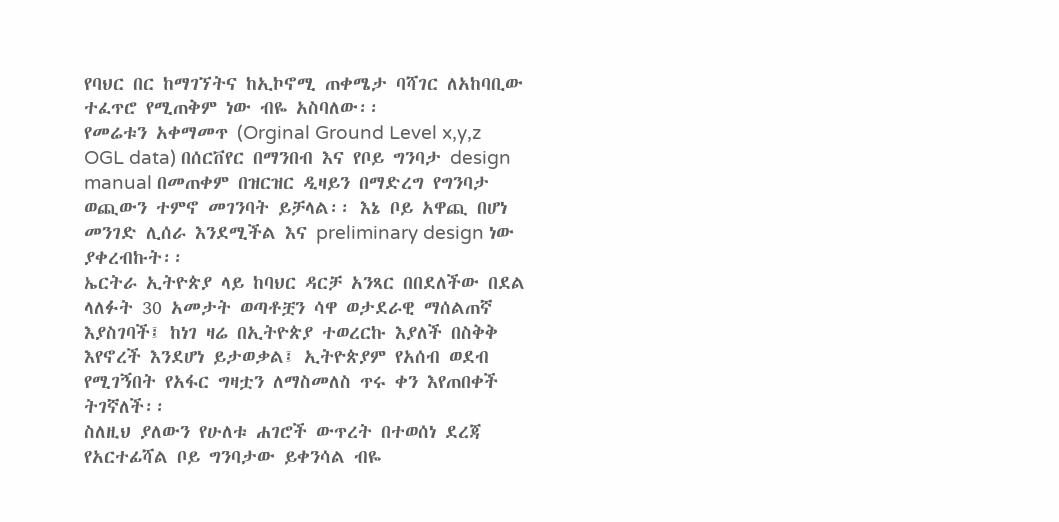የባህር በር ከማገኘትና ከኢኮኖሚ ጠቀሜታ ባሻገር ለአከባቢው ተፈጥሮ የሚጠቅም ነው ብዬ አስባለው፡፡
የመሬቱን አቀማመጥ (Orginal Ground Level x,y,z OGL data) በሰርቨየር በማንበብ እና የቦይ ግንባታ design manual በመጠቀም በዝርዝር ዲዛይን በማድረግ የግንባታ ወጪውን ተምኖ መገንባት ይቻላል፡፡ እኔ ቦይ አዋጪ በሆነ መንገድ ሊሰራ እንደሚችል እና preliminary design ነው ያቀረብኩት፡፡
ኤርትራ ኢትዮጵያ ላይ ከባህር ዳርቻ አንጻር በበደለችው በደል ላለፉት 30 አመታት ወጣቶቿን ሳዋ ወታደራዊ ማሰልጠኛ እያስገባች፤ ከነገ ዛሬ በኢትዮጵያ ተወረርኩ እያለች በስቅቅ እየኖረች እንደሆነ ይታወቃል፤ ኢትዮጵያም የአሰብ ወደብ የሚገኝበት የአፋር ግዛቷን ለማስመለስ ጥሩ ቀን እየጠበቀች ትገኛለች፡፡
ስለዚህ ያለውን የሁለቱ ሐገሮች ውጥረት በተወሰነ ደረጃ የአርተፊሻል ቦይ ግንባታው ይቀንሳል ብዬ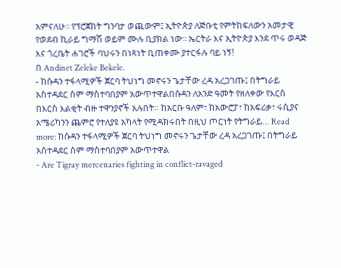አምናለሁ፡፡ የፕሮጀክት ግንባታ ወጪውም፤ ኢትዮጵያ ለጅቡቲ የምትከፍለውን አመታዊ የወደብ ኪራይ ግማሽ ወይም ሙሉ ቢያክል ነው፡፡ ኤርትራ እና ኢትዮጵያ እንደ ጥሩ ወዳጅ እና ጎረቤት ሐገሮች ባህሩን በነጻነት ቢጠቀሙ ያተርፋሉ ባይ ነኝ!
በ Andinet Zeleke Bekele.
- ከሱዳን ተፋላሚዎች ጀርባ ትህነግ መኖሩን ጌታቸው ረዳ አረጋገጡ፤ በትግራይ አስተዳደር ስም ማስተባበያም አውጥተዋልበሱዳን ለአንድ ዓመት የዘለቀው የእርስ በእርስ እልቂት ብዙ ተዋንያኖች አሉበት። ከአርቡ ዓለም፣ ከአውሮፓ፣ ከአፍሪቃ፣ ሩሲያና አሜሪካንን ጨምሮ የተለያዩ አካላት የሚዳክሩበት በዚህ ጦርነት የትግራይ… Read more: ከሱዳን ተፋላሚዎች ጀርባ ትህነግ መኖሩን ጌታቸው ረዳ አረጋገጡ፤ በትግራይ አስተዳደር ስም ማስተባበያም አውጥተዋል
- Are Tigray mercenaries fighting in conflict-ravaged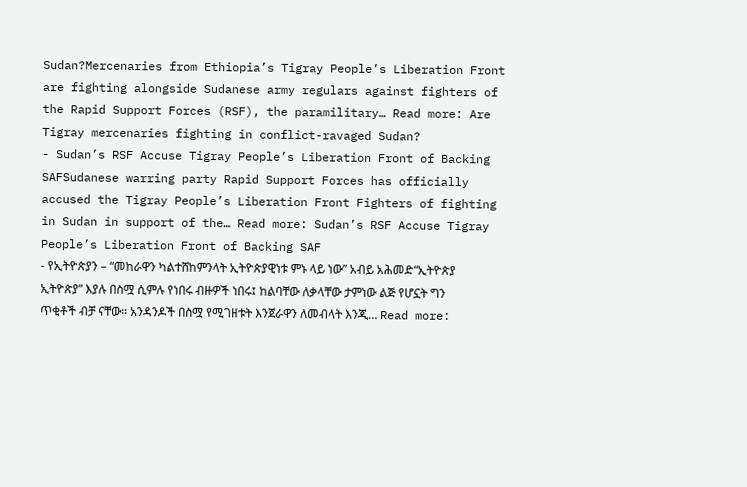Sudan?Mercenaries from Ethiopia’s Tigray People’s Liberation Front are fighting alongside Sudanese army regulars against fighters of the Rapid Support Forces (RSF), the paramilitary… Read more: Are Tigray mercenaries fighting in conflict-ravaged Sudan?
- Sudan’s RSF Accuse Tigray People’s Liberation Front of Backing SAFSudanese warring party Rapid Support Forces has officially accused the Tigray People’s Liberation Front Fighters of fighting in Sudan in support of the… Read more: Sudan’s RSF Accuse Tigray People’s Liberation Front of Backing SAF
- የኢትዮጵያን – “መከራዋን ካልተሸከምንላት ኢትዮጵያዊነቱ ምኑ ላይ ነው” አብይ አሕመድ“ኢትዮጵያ ኢትዮጵያ” እያሉ በስሟ ሲምሉ የነበሩ ብዙዎች ነበሩ፤ ከልባቸው ለቃላቸው ታምነው ልጅ የሆኗት ግን ጥቂቶች ብቻ ናቸው። አንዳንዶች በስሟ የሚገዘቱት እንጀራዋን ለመብላት እንጂ… Read more: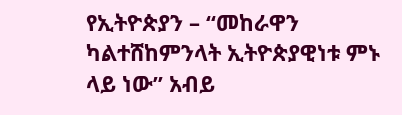የኢትዮጵያን – “መከራዋን ካልተሸከምንላት ኢትዮጵያዊነቱ ምኑ ላይ ነው” አብይ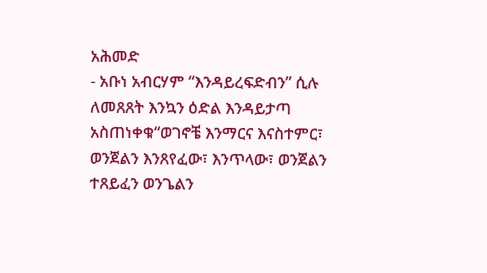አሕመድ
- አቡነ አብርሃም “እንዳይረፍድብን” ሲሉ ለመጸጸት እንኳን ዕድል እንዳይታጣ አስጠነቀቁ“ወገኖቼ እንማርና እናስተምር፣ ወንጀልን እንጸየፈው፣ እንጥላው፣ ወንጀልን ተጸይፈን ወንጌልን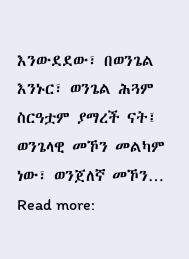እንውደደው፣ በወንጌል እንኑር፣ ወንጌል ሕጓም ስርዓቷም ያማረች ናት፤ ወንጌላዊ መኾን መልካም ነው፣ ወንጀለኛ መኾን… Read more: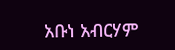አቡነ አብርሃም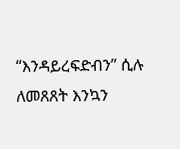“እንዳይረፍድብን” ሲሉ ለመጸጸት እንኳን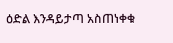ዕድል እንዳይታጣ አስጠነቀቁ